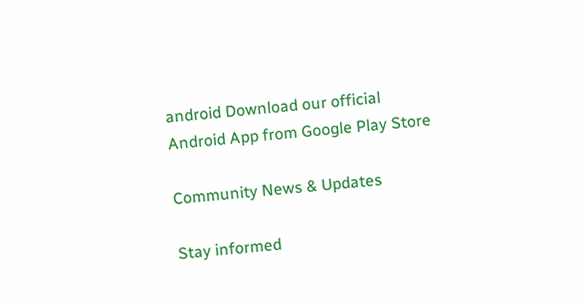android Download our official Android App from Google Play Store

Community News & Updates

Stay informed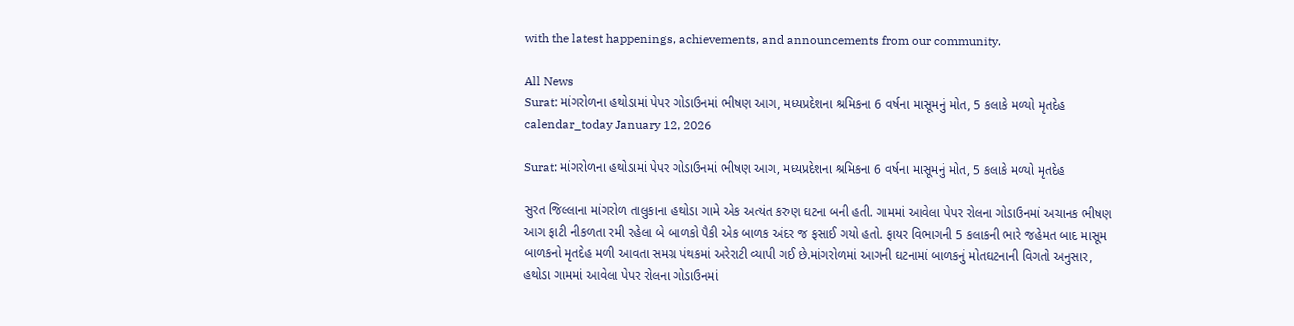with the latest happenings, achievements, and announcements from our community.

All News
Surat: માંગરોળના હથોડામાં પેપર ગોડાઉનમાં ભીષણ આગ, મધ્યપ્રદેશના શ્રમિકના 6 વર્ષના માસૂમનું મોત, 5 કલાકે મળ્યો મૃતદેહ
calendar_today January 12, 2026

Surat: માંગરોળના હથોડામાં પેપર ગોડાઉનમાં ભીષણ આગ, મધ્યપ્રદેશના શ્રમિકના 6 વર્ષના માસૂમનું મોત, 5 કલાકે મળ્યો મૃતદેહ

સુરત જિલ્લાના માંગરોળ તાલુકાના હથોડા ગામે એક અત્યંત કરુણ ઘટના બની હતી. ગામમાં આવેલા પેપર રોલના ગોડાઉનમાં અચાનક ભીષણ આગ ફાટી નીકળતા રમી રહેલા બે બાળકો પૈકી એક બાળક અંદર જ ફસાઈ ગયો હતો. ફાયર વિભાગની 5 કલાકની ભારે જહેમત બાદ માસૂમ બાળકનો મૃતદેહ મળી આવતા સમગ્ર પંથકમાં અરેરાટી વ્યાપી ગઈ છે.માંગરોળમાં આગની ઘટનામાં બાળકનું મોતઘટનાની વિગતો અનુસાર, હથોડા ગામમાં આવેલા પેપર રોલના ગોડાઉનમાં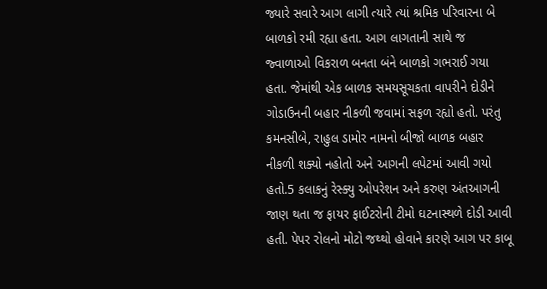જ્યારે સવારે આગ લાગી ત્યારે ત્યાં શ્રમિક પરિવારના બે બાળકો રમી રહ્યા હતા. આગ લાગતાની સાથે જ જ્વાળાઓ વિકરાળ બનતા બંને બાળકો ગભરાઈ ગયા હતા. જેમાંથી એક બાળક સમયસૂચકતા વાપરીને દોડીને ગોડાઉનની બહાર નીકળી જવામાં સફળ રહ્યો હતો. પરંતુ કમનસીબે, રાહુલ ડામોર નામનો બીજો બાળક બહાર નીકળી શક્યો નહોતો અને આગની લપેટમાં આવી ગયો હતો.5 કલાકનું રેસ્ક્યુ ઓપરેશન અને કરુણ અંતઆગની જાણ થતા જ ફાયર ફાઈટરોની ટીમો ઘટનાસ્થળે દોડી આવી હતી. પેપર રોલનો મોટો જથ્થો હોવાને કારણે આગ પર કાબૂ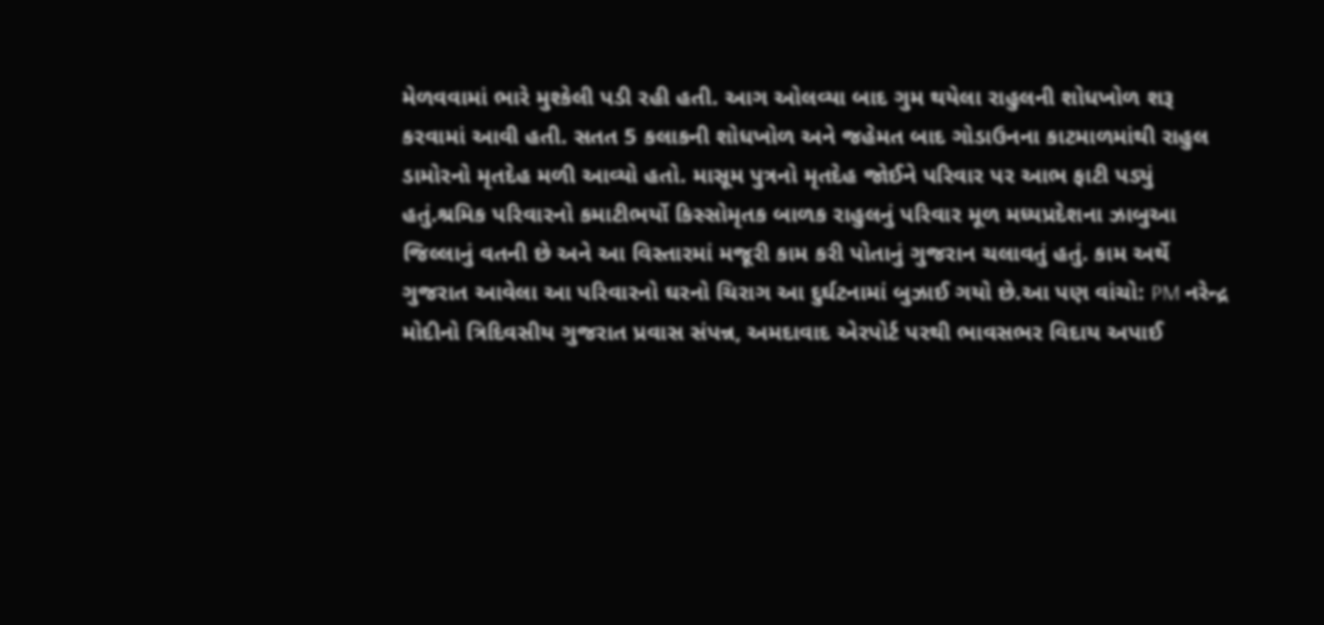મેળવવામાં ભારે મુશ્કેલી પડી રહી હતી. આગ ઓલવ્યા બાદ ગુમ થયેલા રાહુલની શોધખોળ શરૂ કરવામાં આવી હતી. સતત 5 કલાકની શોધખોળ અને જહેમત બાદ ગોડાઉનના કાટમાળમાંથી રાહુલ ડામોરનો મૃતદેહ મળી આવ્યો હતો. માસૂમ પુત્રનો મૃતદેહ જોઈને પરિવાર પર આભ ફાટી પડ્યું હતું.શ્રમિક પરિવારનો કમાટીભર્યો કિસ્સોમૃતક બાળક રાહુલનું પરિવાર મૂળ મધ્યપ્રદેશના ઝાબુઆ જિલ્લાનું વતની છે અને આ વિસ્તારમાં મજૂરી કામ કરી પોતાનું ગુજરાન ચલાવતું હતું. કામ અર્થે ગુજરાત આવેલા આ પરિવારનો ઘરનો ચિરાગ આ દુર્ઘટનામાં બુઝાઈ ગયો છે.આ પણ વાંચો: PM નરેન્દ્ર મોદીનો ત્રિદિવસીય ગુજરાત પ્રવાસ સંપન્ન, અમદાવાદ એરપોર્ટ પરથી ભાવસભર વિદાય અપાઈ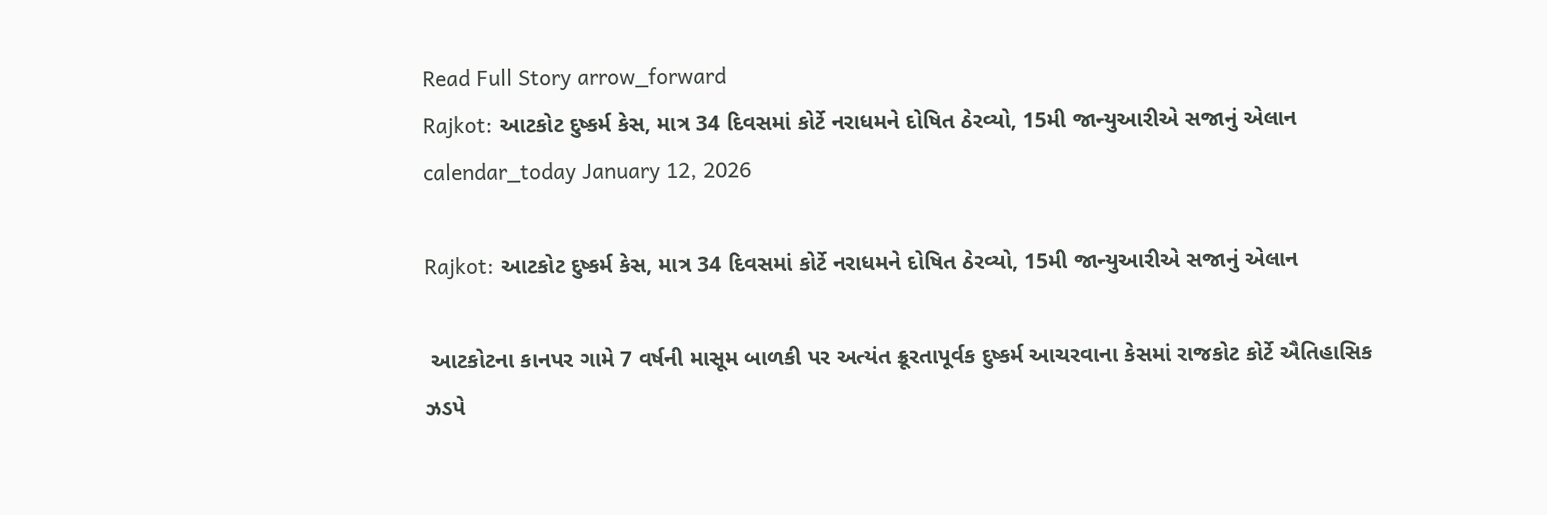Read Full Story arrow_forward
Rajkot: આટકોટ દુષ્કર્મ કેસ, માત્ર 34 દિવસમાં કોર્ટે નરાધમને દોષિત ઠેરવ્યો, 15મી જાન્યુઆરીએ સજાનું એલાન
calendar_today January 12, 2026

Rajkot: આટકોટ દુષ્કર્મ કેસ, માત્ર 34 દિવસમાં કોર્ટે નરાધમને દોષિત ઠેરવ્યો, 15મી જાન્યુઆરીએ સજાનું એલાન

 આટકોટના કાનપર ગામે 7 વર્ષની માસૂમ બાળકી પર અત્યંત ક્રૂરતાપૂર્વક દુષ્કર્મ આચરવાના કેસમાં રાજકોટ કોર્ટે ઐતિહાસિક ઝડપે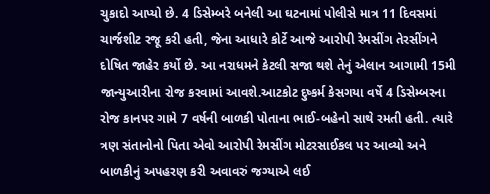ચુકાદો આપ્યો છે. 4 ડિસેમ્બરે બનેલી આ ઘટનામાં પોલીસે માત્ર 11 દિવસમાં ચાર્જશીટ રજૂ કરી હતી, જેના આધારે કોર્ટે આજે આરોપી રેમસીંગ તેરસીંગને દોષિત જાહેર કર્યો છે. આ નરાધમને કેટલી સજા થશે તેનું એલાન આગામી 15મી જાન્યુઆરીના રોજ કરવામાં આવશે.આટકોટ દુષ્કર્મ કેસગયા વર્ષે 4 ડિસેમ્બરના રોજ કાનપર ગામે 7 વર્ષની બાળકી પોતાના ભાઈ-બહેનો સાથે રમતી હતી. ત્યારે ત્રણ સંતાનોનો પિતા એવો આરોપી રેમસીંગ મોટરસાઈકલ પર આવ્યો અને બાળકીનું અપહરણ કરી અવાવરું જગ્યાએ લઈ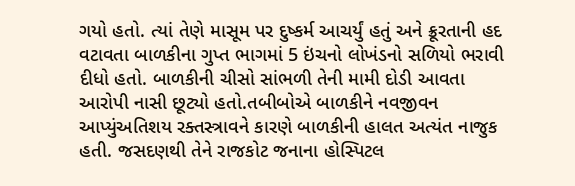ગયો હતો. ત્યાં તેણે માસૂમ પર દુષ્કર્મ આચર્યું હતું અને ક્રૂરતાની હદ વટાવતા બાળકીના ગુપ્ત ભાગમાં 5 ઇંચનો લોખંડનો સળિયો ભરાવી દીધો હતો. બાળકીની ચીસો સાંભળી તેની મામી દોડી આવતા આરોપી નાસી છૂટ્યો હતો.તબીબોએ બાળકીને નવજીવન આપ્યુંઅતિશય રક્તસ્ત્રાવને કારણે બાળકીની હાલત અત્યંત નાજુક હતી. જસદણથી તેને રાજકોટ જનાના હોસ્પિટલ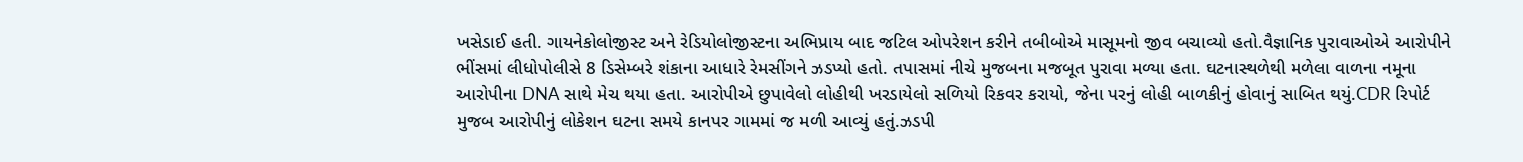ખસેડાઈ હતી. ગાયનેકોલોજીસ્ટ અને રેડિયોલોજીસ્ટના અભિપ્રાય બાદ જટિલ ઓપરેશન કરીને તબીબોએ માસૂમનો જીવ બચાવ્યો હતો.વૈજ્ઞાનિક પુરાવાઓએ આરોપીને ભીંસમાં લીધોપોલીસે 8 ડિસેમ્બરે શંકાના આધારે રેમસીંગને ઝડપ્યો હતો. તપાસમાં નીચે મુજબના મજબૂત પુરાવા મળ્યા હતા. ઘટનાસ્થળેથી મળેલા વાળના નમૂના આરોપીના DNA સાથે મેચ થયા હતા. આરોપીએ છુપાવેલો લોહીથી ખરડાયેલો સળિયો રિકવર કરાયો, જેના પરનું લોહી બાળકીનું હોવાનું સાબિત થયું.CDR રિપોર્ટ મુજબ આરોપીનું લોકેશન ઘટના સમયે કાનપર ગામમાં જ મળી આવ્યું હતું.ઝડપી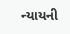ન્યાયની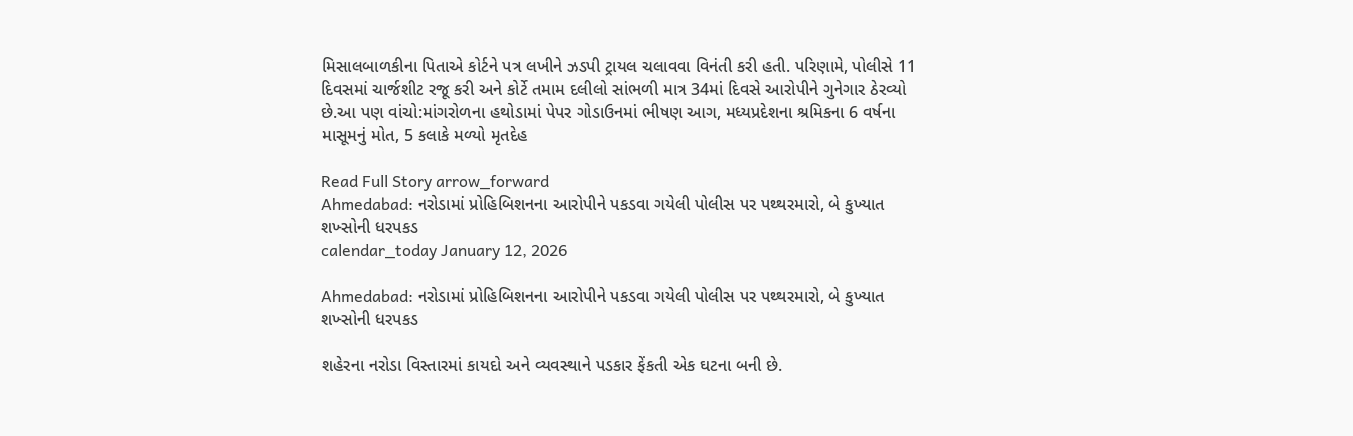મિસાલબાળકીના પિતાએ કોર્ટને પત્ર લખીને ઝડપી ટ્રાયલ ચલાવવા વિનંતી કરી હતી. પરિણામે, પોલીસે 11 દિવસમાં ચાર્જશીટ રજૂ કરી અને કોર્ટે તમામ દલીલો સાંભળી માત્ર 34માં દિવસે આરોપીને ગુનેગાર ઠેરવ્યો છે.આ પણ વાંચો:માંગરોળના હથોડામાં પેપર ગોડાઉનમાં ભીષણ આગ, મધ્યપ્રદેશના શ્રમિકના 6 વર્ષના માસૂમનું મોત, 5 કલાકે મળ્યો મૃતદેહ

Read Full Story arrow_forward
Ahmedabad: નરોડામાં પ્રોહિબિશનના આરોપીને પકડવા ગયેલી પોલીસ પર પથ્થરમારો, બે કુખ્યાત શખ્સોની ધરપકડ
calendar_today January 12, 2026

Ahmedabad: નરોડામાં પ્રોહિબિશનના આરોપીને પકડવા ગયેલી પોલીસ પર પથ્થરમારો, બે કુખ્યાત શખ્સોની ધરપકડ

શહેરના નરોડા વિસ્તારમાં કાયદો અને વ્યવસ્થાને પડકાર ફેંકતી એક ઘટના બની છે.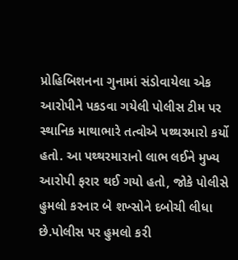પ્રોહિબિશનના ગુનામાં સંડોવાયેલા એક આરોપીને પકડવા ગયેલી પોલીસ ટીમ પર સ્થાનિક માથાભારે તત્વોએ પથ્થરમારો કર્યો હતો. આ પથ્થરમારાનો લાભ લઈને મુખ્ય આરોપી ફરાર થઈ ગયો હતો, જોકે પોલીસે હુમલો કરનાર બે શખ્સોને દબોચી લીધા છે.પોલીસ પર હુમલો કરી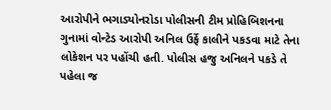આરોપીને ભગાડ્યોનરોડા પોલીસની ટીમ પ્રોહિબિશનના ગુનામાં વોન્ટેડ આરોપી અનિલ ઉર્ફે કાલીને પકડવા માટે તેના લોકેશન પર પહોંચી હતી. પોલીસ હજુ અનિલને પકડે તે પહેલા જ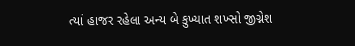ત્યાં હાજર રહેલા અન્ય બે કુખ્યાત શખ્સો જીગ્નેશ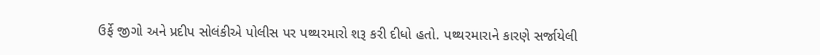ઉર્ફે જીગો અને પ્રદીપ સોલંકીએ પોલીસ પર પથ્થરમારો શરૂ કરી દીધો હતો. પથ્થરમારાને કારણે સર્જાયેલી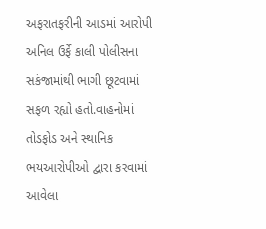અફરાતફરીની આડમાં આરોપી અનિલ ઉર્ફે કાલી પોલીસના સકંજામાંથી ભાગી છૂટવામાં સફળ રહ્યો હતો.વાહનોમાં તોડફોડ અને સ્થાનિક ભયઆરોપીઓ દ્વારા કરવામાં આવેલા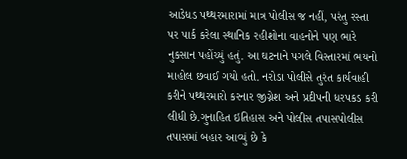આડેધડ પથ્થરમારામાં માત્ર પોલીસ જ નહીં, પરંતુ રસ્તા પર પાર્ક કરેલા સ્થાનિક રહીશોના વાહનોને પણ ભારે નુકસાન પહોંચ્યું હતું. આ ઘટનાને પગલે વિસ્તારમાં ભયનો માહોલ છવાઈ ગયો હતો. નરોડા પોલીસે તુરંત કાર્યવાહી કરીને પથ્થરમારો કરનાર જીગ્નેશ અને પ્રદીપની ધરપકડ કરી લીધી છે.ગુનાહિત ઇતિહાસ અને પોલીસ તપાસપોલીસ તપાસમાં બહાર આવ્યું છે કે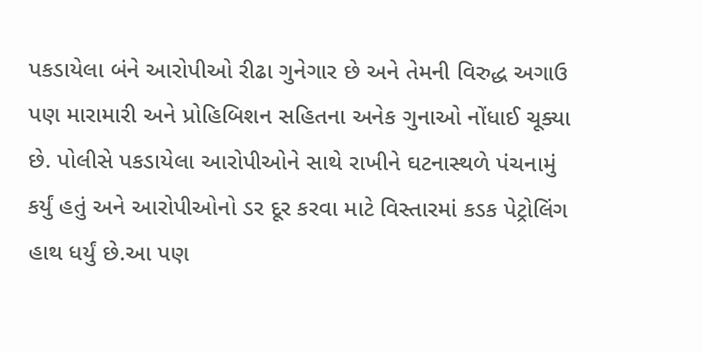પકડાયેલા બંને આરોપીઓ રીઢા ગુનેગાર છે અને તેમની વિરુદ્ધ અગાઉ પણ મારામારી અને પ્રોહિબિશન સહિતના અનેક ગુનાઓ નોંધાઈ ચૂક્યા છે. પોલીસે પકડાયેલા આરોપીઓને સાથે રાખીને ઘટનાસ્થળે પંચનામું કર્યું હતું અને આરોપીઓનો ડર દૂર કરવા માટે વિસ્તારમાં કડક પેટ્રોલિંગ હાથ ધર્યું છે.આ પણ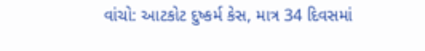વાંચો: આટકોટ દુષ્કર્મ કેસ, માત્ર 34 દિવસમાં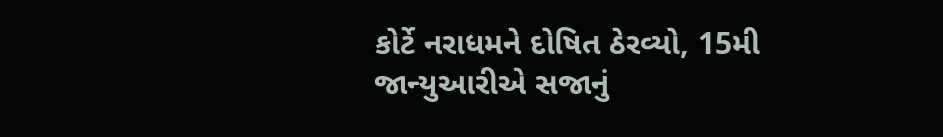કોર્ટે નરાધમને દોષિત ઠેરવ્યો, 15મી જાન્યુઆરીએ સજાનું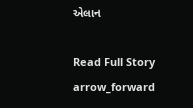એલાન

Read Full Story arrow_forward